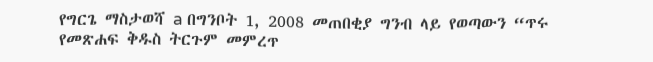የግርጌ ማስታወሻ a በግንቦት 1, 2008 መጠበቂያ ግንብ ላይ የወጣውን “ጥሩ የመጽሐፍ ቅዱስ ትርጉም መምረጥ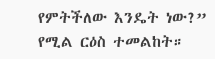የምትችለው እንዴት ነው?” የሚል ርዕስ ተመልከት።